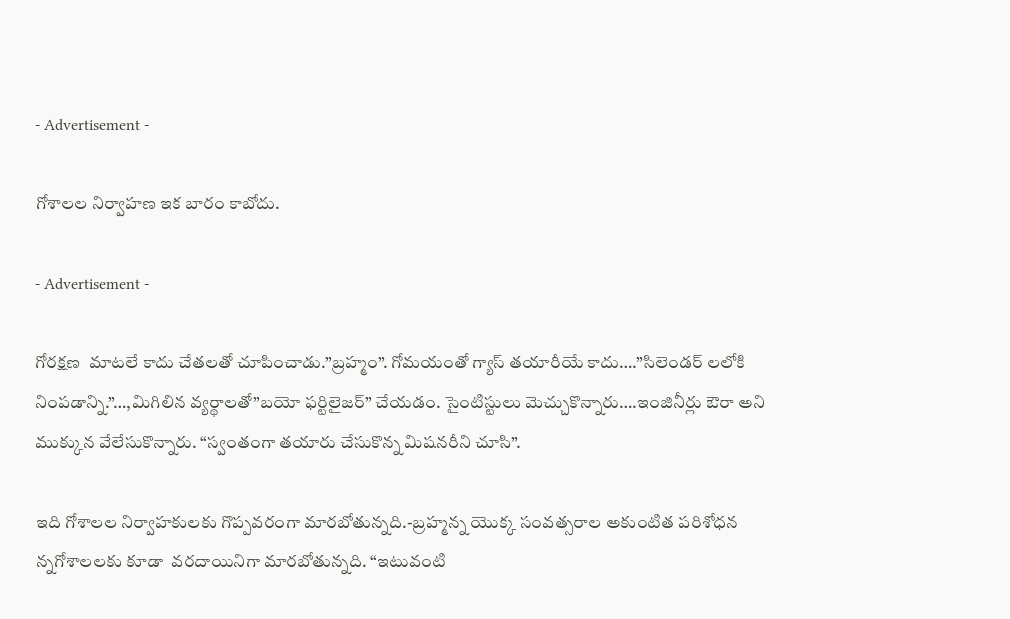- Advertisement -

గోశాలల నిర్వాహణ ఇక బారం కాబోదు.

- Advertisement -

గోరక్షణ  మాటలే కాదు చేతలతో చూపించాడు.”బ్రహ్మం”. గోమయంతో గ్యాస్ తయారీయే కాదు….”సిలెండర్ లలోకి నింపడాన్ని.”…,మిగిలిన వ్యర్థాలతో”బయో ఫర్టిలైజర్” చేయడం. సైంటిస్టులు మెచ్చుకొన్నారు….ఇంజినీర్లు ఔరా అని ముక్కున వేలేసుకొన్నారు. “స్వంతంగా తయారు చేసుకొన్న మిషనరీని చూసి”.

ఇది గోశాలల నిర్వాహకులకు గొప్పవరంగా మారబోతున్నది.-బ్రహ్మన్న యొక్క సంవత్సరాల అకుంటిత పరిశోధన న్నగోశాలలకు కూడా  వరదాయినిగా మారబోతున్నది. “ఇటువంటి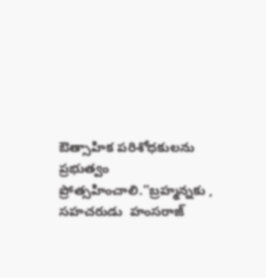ఔత్సాహిక పరిశోధకులను ప్రభుత్వం ప్రోత్సహించాలి.”బ్రహ్మన్నకు , సహచరుడు  హంసరాజ్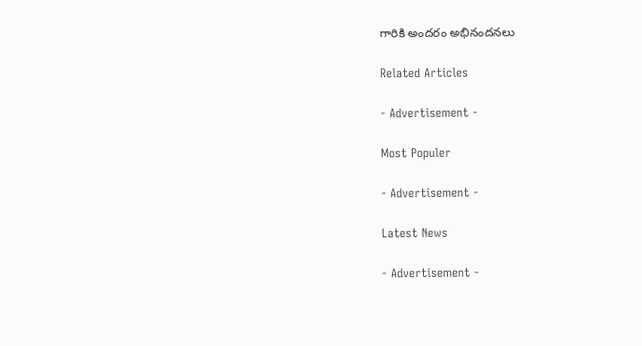గారికి అందరం అభినందనలు

Related Articles

- Advertisement -

Most Populer

- Advertisement -

Latest News

- Advertisement -